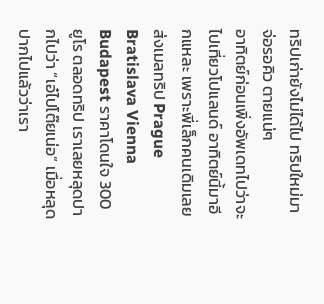ทริปเก่ายังไม่ได้ไป ทริปใหม่มาจ่อรอคิว ตายแน่ๆ
อาทิตย์ก่อนเพิ่งอัพเดทไปว่าจะไปเที่ยวโปแลนด์ อาทิตย์นี้มาอีกแหละ เพราะพี่เล็กคนเดิมเลย ส่งเมลทริป Prague Bratislava Vienna Budapest ราคาโดนใจ 300 ยูโร ตลอดทริป เราเลยหลุดปากไปว่า “เอ๋ไปโต๊ยเน่อ” เมื่อหลุดปากไปแล้วว่าเรา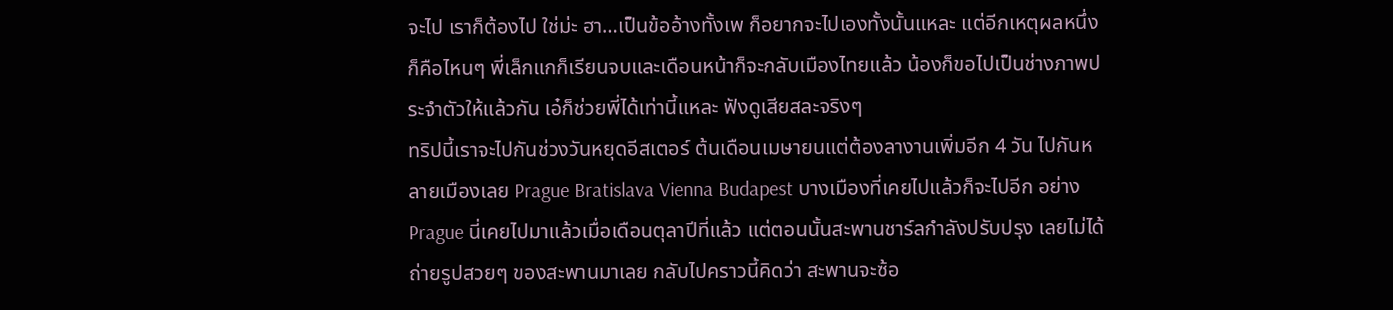จะไป เราก็ต้องไป ใช่ม่ะ ฮา…เป็นข้ออ้างทั้งเพ ก็อยากจะไปเองทั้งนั้นแหละ แต่อีกเหตุผลหนึ่งก็คือไหนๆ พี่เล็กแกก็เรียนจบและเดือนหน้าก็จะกลับเมืองไทยแล้ว น้องก็ขอไปเป็นช่างภาพประจำตัวให้แล้วกัน เอ๋ก็ช่วยพี่ได้เท่านี้แหละ ฟังดูเสียสละจริงๆ
ทริปนี้เราจะไปกันช่วงวันหยุดอีสเตอร์ ต้นเดือนเมษายนแต่ต้องลางานเพิ่มอีก 4 วัน ไปกันหลายเมืองเลย Prague Bratislava Vienna Budapest บางเมืองที่เคยไปแล้วก็จะไปอีก อย่าง Prague นี่เคยไปมาแล้วเมื่อเดือนตุลาปีที่แล้ว แต่ตอนนั้นสะพานชาร์ลกำลังปรับปรุง เลยไม่ได้ถ่ายรูปสวยๆ ของสะพานมาเลย กลับไปคราวนี้คิดว่า สะพานจะซ้อ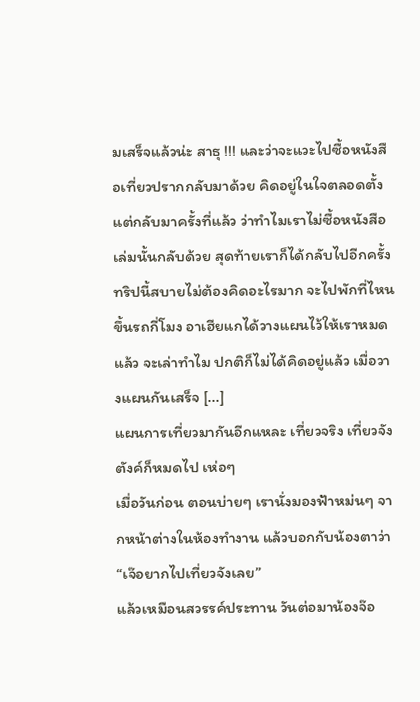มเสร็จแล้วน่ะ สาธุ !!! และว่าจะแวะไปซื้อหนังสือเที่ยวปรากกลับมาด้วย คิดอยู่ในใจตลอดตั้งแต่กลับมาครั้งที่แล้ว ว่าทำไมเราไม่ซื้อหนังสือเล่มนั้นกลับด้วย สุดท้ายเราก็ได้กลับไปอีกครั้ง
ทริปนี้สบายไม่ต้องคิดอะไรมาก จะไปพักที่ไหน ขึ้นรถกี่โมง อาเฮียแกได้วางแผนไว้ให้เราหมดแล้ว จะเล่าทำไม ปกติก็ไม่ได้คิดอยู่แล้ว เมื่อวางแผนกันเสร็จ [...]
แผนการเที่ยวมากันอีกแหละ เที่ยวจริง เที่ยวจัง ตังค์ก็หมดไป เห่อๆ
เมื่อวันก่อน ตอนบ่ายๆ เรานั่งมองฟ้าหม่นๆ จากหน้าต่างในห้องทำงาน แล้วบอกกับน้องตาว่า “เจ๊อยากไปเที่ยวจังเลย”
แล้วเหมือนสวรรค์ประทาน วันต่อมาน้องจ๊อ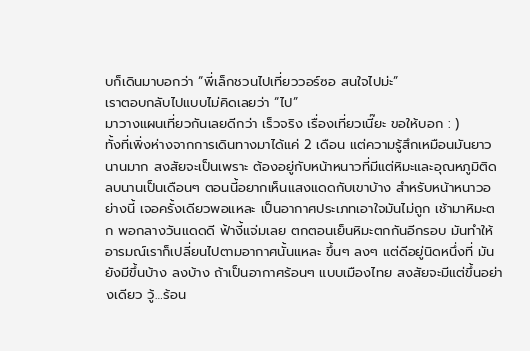บก็เดินมาบอกว่า “พี่เล็กชวนไปเที่ยววอร์ซอ สนใจไปม่ะ”
เราตอบกลับไปแบบไม่คิดเลยว่า “ไป”
มาวางแผนเที่ยวกันเลยดีกว่า เร็วจริง เรื่องเที่ยวเนี๊ยะ ขอให้บอก : )
ทั้งที่เพิ่งห่างจากการเดินทางมาได้แค่ 2 เดือน แต่ความรู้สึกเหมือนมันยาวนานมาก สงสัยจะเป็นเพราะ ต้องอยู่กับหน้าหนาวที่มีแต่หิมะและอุณหภูมิติดลบนานเป็นเดือนๆ ตอนนี้อยากเห็นแสงแดดกับเขาบ้าง สำหรับหน้าหนาวอย่างนี้ เจอครั้งเดียวพอแหละ เป็นอากาศประเภทเอาใจมันไม่ถูก เช้ามาหิมะตก พอกลางวันแดดดี ฟ้างี้แจ่มเลย ตกตอนเย็นหิมะตกกันอีกรอบ มันทำให้อารมณ์เราก็เปลี่ยนไปตามอากาศนั้นแหละ ขึ้นๆ ลงๆ แต่ดีอยู่นิดหนึ่งที่ มันยังมีขึ้นบ้าง ลงบ้าง ถ้าเป็นอากาศร้อนๆ แบบเมืองไทย สงสัยจะมีแต่ขึ้นอย่างเดียว วู้…ร้อน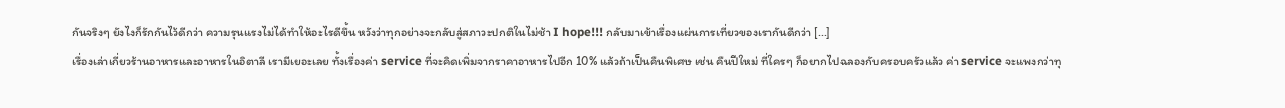กันจริงๆ ยังไงก็รักกันไว้ดีกว่า ความรุนแรงไม่ได้ทำให้อะไรดีขึ้น หวังว่าทุกอย่างจะกลับสู่สภาวะปกติในไม่ช้า I hope!!! กลับมาเข้าเรื่องแผ่นการเที่ยวของเรากันดีกว่า [...]
เรื่องเล่าเกี่ยวร้านอาหารและอาหารในอิตาลี เรามีเยอะเลย ทั้งเรื่องค่า service ที่จะคิดเพิ่มจากราคาอาหารไปอีก 10% แล้วถ้าเป็นคืนพิเศษ เช่น คืนปีใหม่ ที่ใครๆ ก็อยากไปฉลองกับครอบครัวแล้ว ค่า service จะแพงกว่าทุ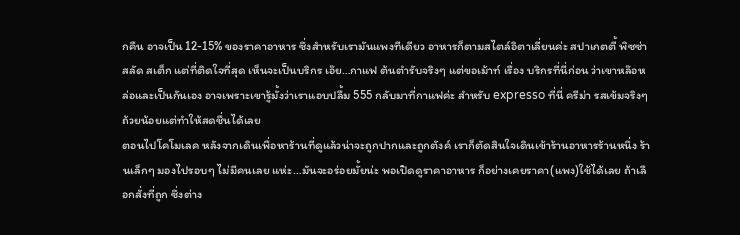กคืน อาจเป็น 12-15% ของราคาอาหาร ซึ่งสำหรับเรามันแพงทีเดียว อาหารก็ตามสไตล์อิตาเลี่ยนค่ะ สปาเกตตี้ พิซซ่า สลัด สเต็ก แต่ที่ติดใจที่สุด เห็นจะเป็นบริกร เอ๊ย…กาแฟ ต้นตำรับจริงๆ แต่ขอเม้าท์ เรื่อง บริกรที่นี่ก่อน ว่าเขาหล๊อหล่อและเป็นกันเอง อาจเพราะเขารู้มั้งว่าเราแอบปลื้ม 555 กลับมาที่กาแฟค่ะ สำหรับ expresso ที่นี่ ครีม่า รสเข้มจริงๆ ถ้วยน้อยแต่ทำให้สดชื่นได้เลย
ตอนไปโคโมเลค หลังจากเดินเพื่อหาร้านที่ดูแล้วน่าจะถูกปากและถูกตังค์ เราก็ตัดสินใจเดินเข้าร้านอาหารร้านหนึ่ง ร้านเล็กๆ มองไปรอบๆ ไม่มีคนเลย แห่ะ…มันจะอร่อยมั้ยน่ะ พอเปิดดูราคาอาหาร ก็อย่างเคยราคา(แพง)ใช้ได้เลย ถ้าเลือกสั่งที่ถูก ซึ่งต่าง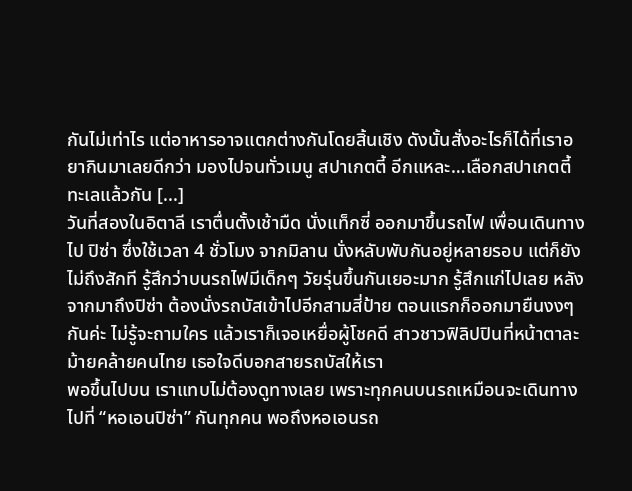กันไม่เท่าไร แต่อาหารอาจแตกต่างกันโดยสิ้นเชิง ดังนั้นสั่งอะไรก็ได้ที่เราอยากินมาเลยดีกว่า มองไปจนทั่วเมนู สปาเกตตี้ อีกแหละ…เลือกสปาเกตตี้ทะเลแล้วกัน [...]
วันที่สองในอิตาลี เราตื่นตั้งเช้ามืด นั่งแท็กซี่ ออกมาขึ้นรถไฟ เพื่อนเดินทางไป ปิซ่า ซึ่งใช้เวลา 4 ชั่วโมง จากมิลาน นั่งหลับพับกันอยู่หลายรอบ แต่ก็ยังไม่ถึงสักที รู้สึกว่าบนรถไฟมีเด็กๆ วัยรุ่นขึ้นกันเยอะมาก รู้สึกแก่ไปเลย หลังจากมาถึงปิซ่า ต้องนั่งรถบัสเข้าไปอีกสามสี่ป้าย ตอนแรกก็ออกมายืนงงๆ กันค่ะ ไม่รู้จะถามใคร แล้วเราก็เจอเหยื่อผู้โชคดี สาวชาวฟิลิปปินที่หน้าตาละม้ายคล้ายคนไทย เธอใจดีบอกสายรถบัสให้เรา
พอขึ้นไปบน เราแทบไม่ต้องดูทางเลย เพราะทุกคนบนรถเหมือนจะเดินทางไปที่ “หอเอนปิซ่า” กันทุกคน พอถึงหอเอนรถ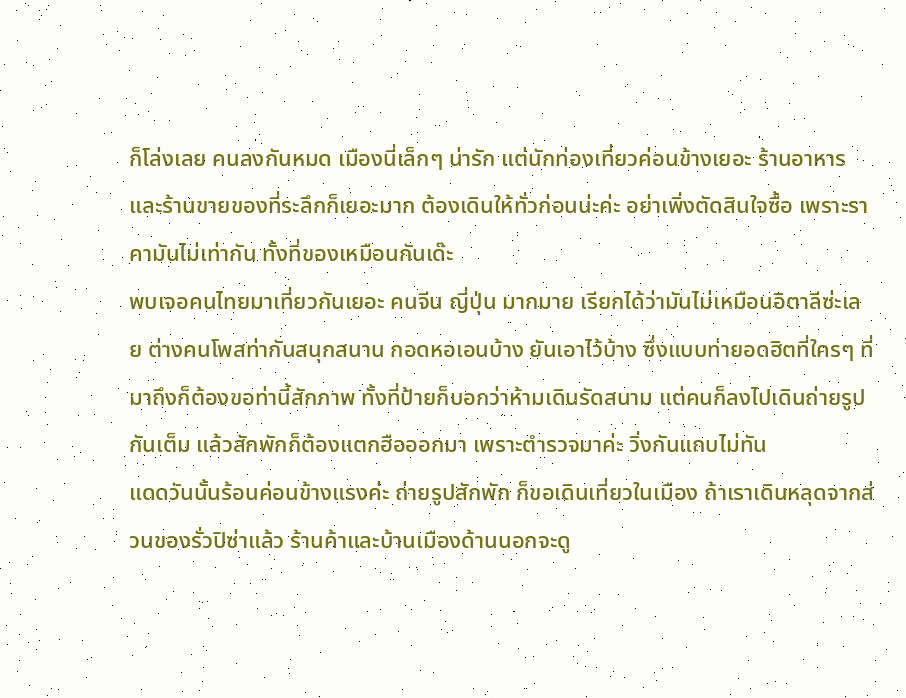ก็โล่งเลย คนลงกันหมด เมืองนี่เล็กๆ น่ารัก แต่นักท่องเที่ยวค่อนข้างเยอะ ร้านอาหารและร้านขายของที่ระลึกก็เยอะมาก ต้องเดินให้ทั่วก่อนน่ะค่ะ อย่าเพิ่งตัดสินใจซื้อ เพราะราคามันไม่เท่ากัน ทั้งที่ของเหมือนกันเด๊ะ
พบเจอคนไทยมาเที่ยวกันเยอะ คนจีน ญี่ปุ่น มากมาย เรียกได้ว่ามันไม่เหมือนอิตาลีซ่ะเลย ต่างคนโพสท่ากันสนุกสนาน กอดหอเอนบ้าง ยันเอาไว้บ้าง ซึ่งแบบท่ายอดฮิตที่ใครๆ ที่มาถึงก็ต้องขอท่านี้สักภาพ ทั้งที่ป้ายก็บอกว่าห้ามเดินรัดสนาม แต่คนก็ลงไปเดินถ่ายรูปกันเต็ม แล้วสักพักก็ต้องแตกฮือออกมา เพราะตำรวจมาค่ะ วิ่งกันแถบไม่ทัน
แดดวันนั้นร้อนค่อนข้างแรงค่ะ ถ่ายรูปสักพัก ก็ขอเดินเที่ยวในเมือง ถ้าเราเดินหลุดจากส่วนของรั่วปิซ่าแล้ว ร้านค้าและบ้านเมืองด้านนอกจะดู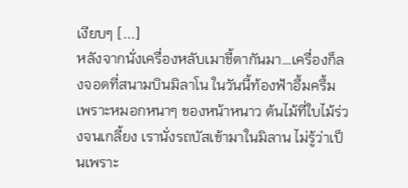เงียบๆ [...]
หลังจากนั่งเครื่องหลับเมาขี้ตากันมา…เครื่องก็ลงจอดที่สนามบินมิลาโน ในวันนี้ท้องฟ้าอึ้มครึ้มเพราะหมอกหนาๆ ของหน้าหนาว ต้นไม้ที่ใบไม้ร่วงจนเกลี้ยง เรานั่งรถบัสเข้ามาในมิลาน ไม่รู้ว่าเป็นเพราะ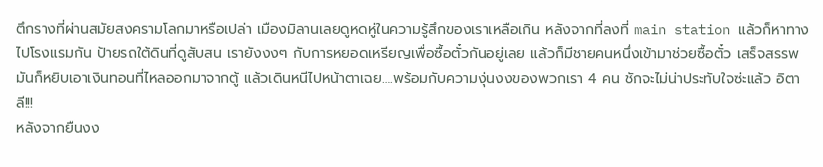ตึกรางที่ผ่านสมัยสงครามโลกมาหรือเปล่า เมืองมิลานเลยดูหดหู่ในความรู้สึกของเราเหลือเกิน หลังจากที่ลงที่ main station แล้วก็หาทางไปโรงแรมกัน ป้ายรถใต้ดินที่ดูสับสน เรายังงงๆ กับการหยอดเหรียญเพื่อซื้อตั๋วกันอยู่เลย แล้วก็มีชายคนหนึ่งเข้ามาช่วยซื้อตั๋ว เสร็จสรรพมันก็หยิบเอาเงินทอนที่ไหลออกมาจากตู้ แล้วเดินหนีไปหน้าตาเฉย….พร้อมกับความงุ่นงงของพวกเรา 4 คน ชักจะไม่น่าประทับใจซ่ะแล้ว อิตาลี!!!
หลังจากยืนงง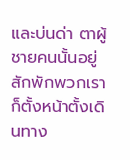และบ่นด่า ตาผู้ชายคนนั้นอยู่สักพักพวกเราก็ตั้งหน้าตั้งเดินทาง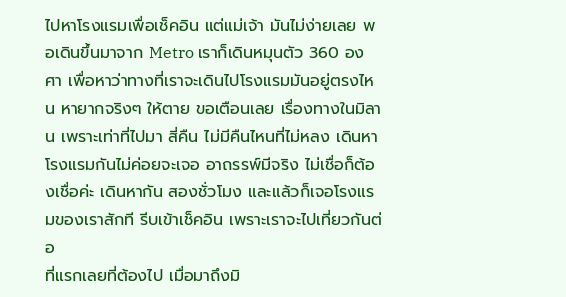ไปหาโรงแรมเพื่อเช็คอิน แต่แม่เจ้า มันไม่ง่ายเลย พอเดินขึ้นมาจาก Metro เราก็เดินหมุนตัว 360 องศา เพื่อหาว่าทางที่เราจะเดินไปโรงแรมมันอยู่ตรงไหน หายากจริงๆ ให้ตาย ขอเตือนเลย เรื่องทางในมิลาน เพราะเท่าที่ไปมา สี่คืน ไม่มีคืนไหนที่ไม่หลง เดินหาโรงแรมกันไม่ค่อยจะเจอ อาถรรพ์มีจริง ไม่เชื่อก็ต้องเชื่อค่ะ เดินหากัน สองชั่วโมง และแล้วก็เจอโรงแรมของเราสักที รีบเข้าเช็คอิน เพราะเราจะไปเที่ยวกันต่อ
ที่แรกเลยที่ต้องไป เมื่อมาถึงมิ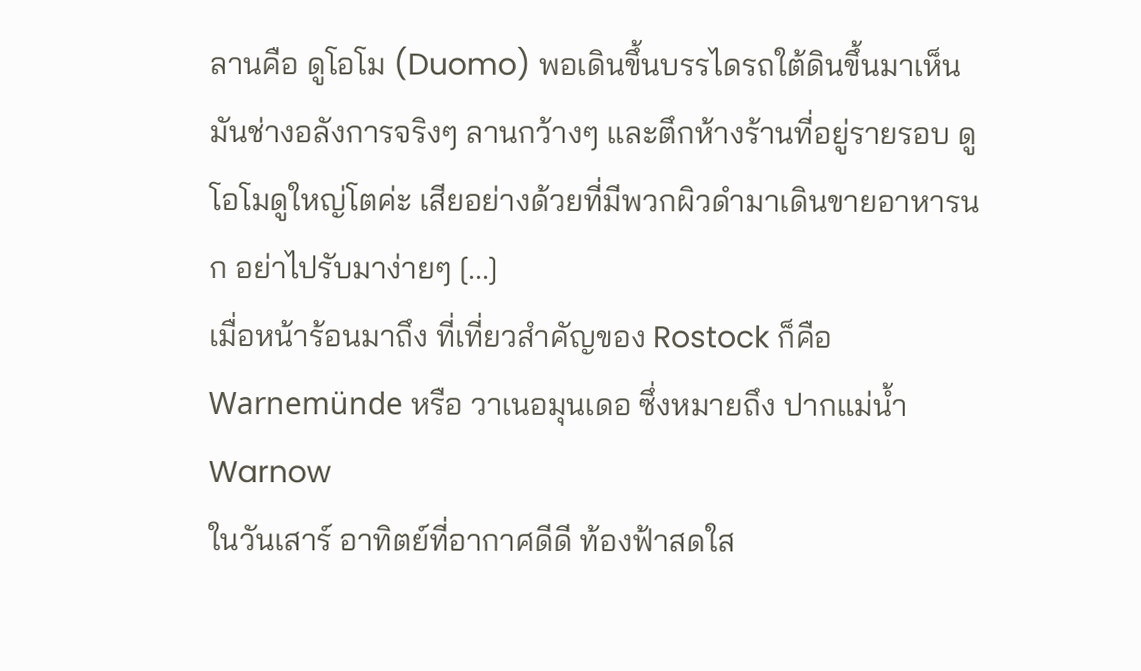ลานคือ ดูโอโม (Duomo) พอเดินขึ้นบรรไดรถใต้ดินขึ้นมาเห็น มันช่างอลังการจริงๆ ลานกว้างๆ และตึกห้างร้านที่อยู่รายรอบ ดูโอโมดูใหญ่โตค่ะ เสียอย่างด้วยที่มีพวกผิวดำมาเดินขายอาหารนก อย่าไปรับมาง่ายๆ [...]
เมื่อหน้าร้อนมาถึง ที่เที่ยวสำคัญของ Rostock ก็คือ Warnemünde หรือ วาเนอมุนเดอ ซึ่งหมายถึง ปากแม่น้ำ Warnow
ในวันเสาร์ อาทิตย์ที่อากาศดีดี ท้องฟ้าสดใส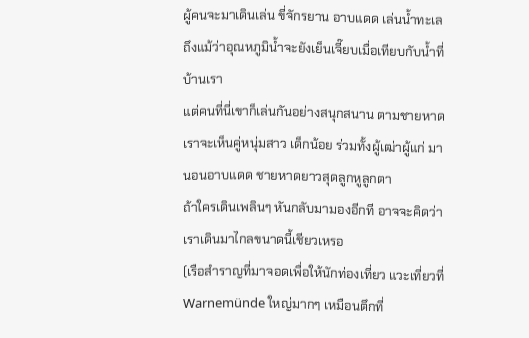ผู้คนจะมาเดินเล่น ขี่จักรยาน อาบแดด เล่นน้ำทะเล ถึงแม้ว่าอุณหภูมิน้ำจะยังเย็นเจี๊ยบเมื่อเทียบกับน้ำที่บ้านเรา
แต่คนที่นี่เขาก็เล่นกันอย่างสนุกสนาน ตามชายหาด เราจะเห็นคู่หนุ่มสาว เด็กน้อย ร่วมทั้งผู้เฒ่าผู้แก่ มานอนอาบแดด ชายหาดยาวสุดลูกหูลูกตา
ถ้าใครเดินเพลินๆ หันกลับมามองอีกที อาจจะคิดว่าเราเดินมาไกลขนาดนี้เชียวเหรอ
(เรือสำราญที่มาจอดเพื่อให้นักท่องเที่ยว แวะเที่ยวที่ Warnemünde ใหญ่มากๆ เหมือนตึกที่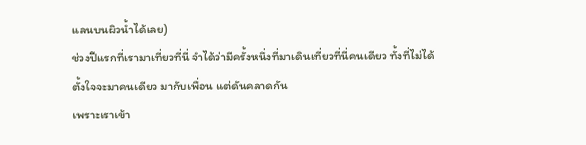แลนบนผิวน้ำได้เลย)
ช่วงปีแรกที่เรามาเที่ยวที่นี่ จำได้ว่ามีครั้งหนึ่งที่มาเดินเที่ยวที่นี่คนเดียว ทั้งที่ไม่ได้ตั้งใจจะมาคนเดียว มากับเพื่อน แต่ดันคลาดกัน
เพราะเราเข้า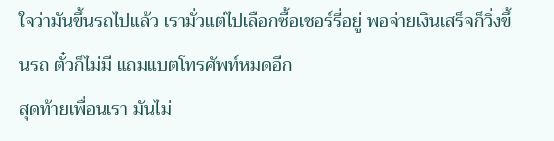ใจว่ามันขึ้นรถไปแล้ว เรามั่วแต่ไปเลือกซื้อเชอร์รี่อยู่ พอจ่ายเงินเสร็จก็วิ่งขึ้นรถ ตั๋วก็ไม่มี แถมแบตโทรศัพท์หมดอีก
สุดท้ายเพื่อนเรา มันไม่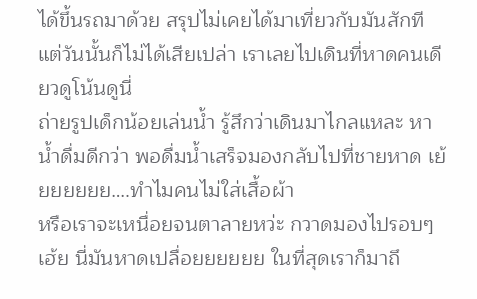ได้ขึ้นรถมาด้วย สรุปไม่เคยได้มาเที่ยวกับมันสักที แต่วันนั้นก็ไม่ได้เสียเปล่า เราเลยไปเดินที่หาดคนเดียวดูโน้นดูนี่
ถ่ายรูปเด็กน้อยเล่นน้ำ รู้สึกว่าเดินมาไกลแหละ หาน้ำดื่มดีกว่า พอดื่มน้ำเสร็จมองกลับไปที่ชายหาด เย้ยยยยยย….ทำไมคนไม่ใส่เสื้อผ้า
หรือเราจะเหนื่อยจนตาลายหว่ะ กวาดมองไปรอบๆ เฮ้ย นี่มันหาดเปลื่อยยยยยย ในที่สุดเราก็มาถึ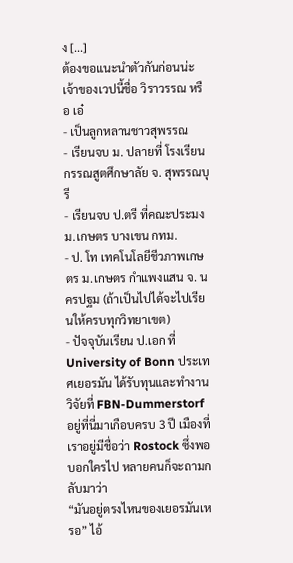ง [...]
ต้องขอแนะนำตัวกันก่อนน่ะ
เจ้าของเวปนี้ชื่อ วิราวรรณ หรือ เอ๋
- เป็นลูกหลานชาวสุพรรณ
- เรียนจบ ม. ปลายที่ โรงเรียนกรรณสูตศึกษาลัย จ. สุพรรณบุรี
- เรียนจบ ป.ตรี ที่คณะประมง ม.เกษตร บางเขน กทม.
- ป. โท เทคโนโลยีชีวภาพเกษตร ม.เกษตร กำแพงแสน จ. นครปฐม (ถ้าเป็นไปได้จะไปเรียนให้ครบทุกวิทยาเขต)
- ปัจจุบันเรียน ป.เอก ที่ University of Bonn ประเทศเยอรมัน ได้รับทุนและทำงานวิจัยที่ FBN-Dummerstorf
อยู่ที่นี่มาเกือบครบ 3 ปี เมืองที่เราอยู่มีชื่อว่า Rostock ซึ่งพอบอกใครไป หลายคนก็จะถามกลับมาว่า
“มันอยู่ตรงไหนของเยอรมันเหรอ” ไอ้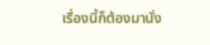เรื่องนี้ก็ต้องมานั่ง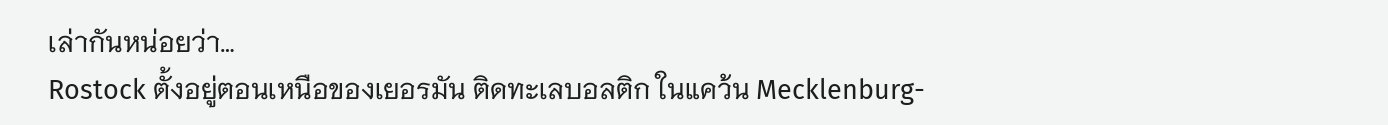เล่ากันหน่อยว่า…
Rostock ตั้งอยู่ตอนเหนือของเยอรมัน ติดทะเลบอลติก ในแคว้น Mecklenburg-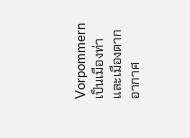Vorpommern เป็นเมืองท่าและเมืองตากอากาศ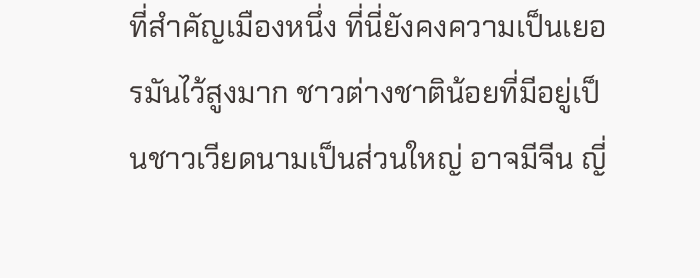ที่สำคัญเมืองหนึ่ง ที่นี่ยังคงความเป็นเยอรมันไว้สูงมาก ชาวต่างชาติน้อยที่มีอยู่เป็นชาวเวียดนามเป็นส่วนใหญ่ อาจมีจีน ญี่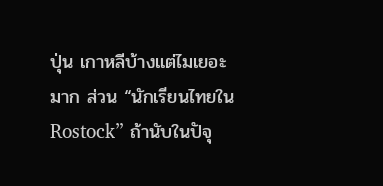ปุ่น เกาหลีบ้างแต่ไมเยอะมาก ส่วน “นักเรียนไทยใน Rostock” ถ้านับในปัจุ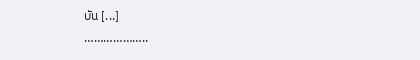บัน [...]
………………..